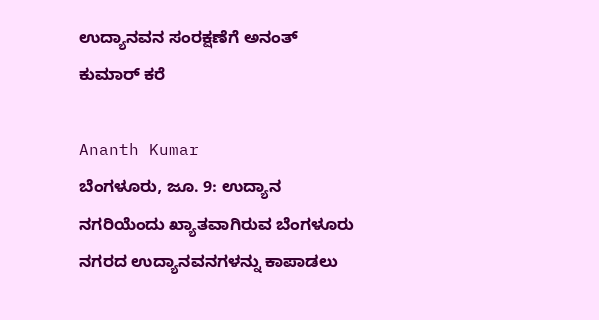ಉದ್ಯಾನವನ ಸಂರಕ್ಷಣೆಗೆ ಅನಂತ್‌ ಕುಮಾರ್ ಕರೆ

Ananth Kumar
ಬೆಂಗಳೂರು, ಜೂ. 9: ಉದ್ಯಾನ ನಗರಿಯೆಂದು ಖ್ಯಾತವಾಗಿರುವ ಬೆಂಗಳೂರು ನಗರದ ಉದ್ಯಾನವನಗಳನ್ನು ಕಾಪಾಡಲು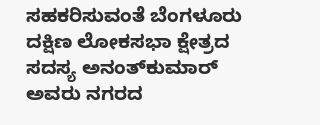ಸಹಕರಿಸುವಂತೆ ಬೆಂಗಳೂರು ದಕ್ಷಿಣ ಲೋಕಸಭಾ ಕ್ಷೇತ್ರದ ಸದಸ್ಯ ಅನಂತ್‌ಕುಮಾರ್ ಅವರು ನಗರದ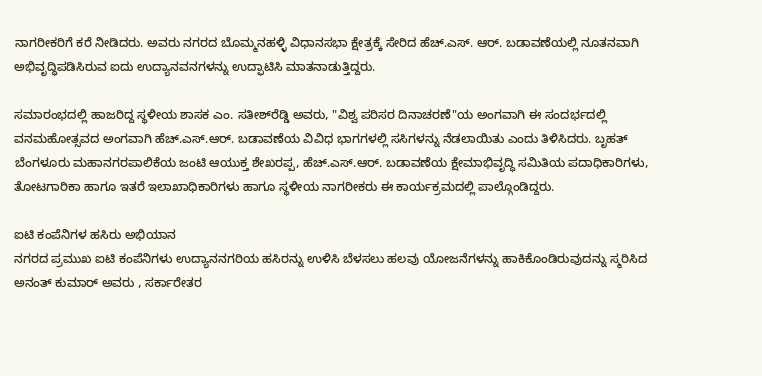ನಾಗರೀಕರಿಗೆ ಕರೆ ನೀಡಿದರು. ಅವರು ನಗರದ ಬೊಮ್ಮನಹಳ್ಳಿ ವಿಧಾನಸಭಾ ಕ್ಷೇತ್ರಕ್ಕೆ ಸೇರಿದ ಹೆಚ್.ಎಸ್. ಆರ್. ಬಡಾವಣೆಯಲ್ಲಿ ನೂತನವಾಗಿ ಅಭಿವೃದ್ಧಿಪಡಿಸಿರುವ ಐದು ಉದ್ಯಾನವನಗಳನ್ನು ಉದ್ಫಾಟಿಸಿ ಮಾತನಾಡುತ್ತಿದ್ದರು.

ಸಮಾರಂಭದಲ್ಲಿ ಹಾಜರಿದ್ದ ಸ್ಥಳೀಯ ಶಾಸಕ ಎಂ. ಸತೀಶ್‌ರೆಡ್ಡಿ ಅವರು, "ವಿಶ್ವ ಪರಿಸರ ದಿನಾಚರಣೆ"ಯ ಅಂಗವಾಗಿ ಈ ಸಂದರ್ಭದಲ್ಲಿ ವನಮಹೋತ್ಸವದ ಅಂಗವಾಗಿ ಹೆಚ್.ಎಸ್.ಆರ್. ಬಡಾವಣೆಯ ವಿವಿಧ ಭಾಗಗಳಲ್ಲಿ ಸಸಿಗಳನ್ನು ನೆಡಲಾಯಿತು ಎಂದು ತಿಳಿಸಿದರು. ಬೃಹತ್ ಬೆಂಗಳೂರು ಮಹಾನಗರಪಾಲಿಕೆಯ ಜಂಟಿ ಆಯುಕ್ತ ಶೇಖರಪ್ಪ, ಹೆಚ್.ಎಸ್.ಆರ್. ಬಡಾವಣೆಯ ಕ್ಷೇಮಾಭಿವೃದ್ಧಿ ಸಮಿತಿಯ ಪದಾಧಿಕಾರಿಗಳು, ತೋಟಗಾರಿಕಾ ಹಾಗೂ ಇತರೆ ಇಲಾಖಾಧಿಕಾರಿಗಳು ಹಾಗೂ ಸ್ಥಳೀಯ ನಾಗರೀಕರು ಈ ಕಾರ್ಯಕ್ರಮದಲ್ಲಿ ಪಾಲ್ಗೊಂಡಿದ್ದರು.

ಐಟಿ ಕಂಪೆನಿಗಳ ಹಸಿರು ಅಭಿಯಾನ
ನಗರದ ಪ್ರಮುಖ ಐಟಿ ಕಂಪೆನಿಗಳು ಉದ್ಯಾನನಗರಿಯ ಹಸಿರನ್ನು ಉಳಿಸಿ ಬೆಳಸಲು ಹಲವು ಯೋಜನೆಗಳನ್ನು ಹಾಕಿಕೊಂಡಿರುವುದನ್ನು ಸ್ಮರಿಸಿದ ಅನಂತ್ ಕುಮಾರ್ ಅವರು , ಸರ್ಕಾರೇತರ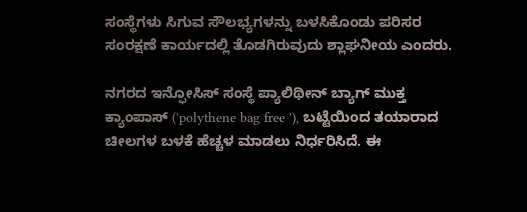ಸಂಸ್ಥೆಗಳು ಸಿಗುವ ಸೌಲಭ್ಯಗಳನ್ನು ಬಳಸಿಕೊಂಡು ಪರಿಸರ ಸಂರಕ್ಷಣೆ ಕಾರ್ಯದಲ್ಲಿ ತೊಡಗಿರುವುದು ಶ್ಲಾಘನೀಯ ಎಂದರು.

ನಗರದ ಇನ್ಫೋಸಿಸ್ ಸಂಸ್ಥೆ ಪ್ಯಾಲಿಥೀನ್ ಬ್ಯಾಗ್ ಮುಕ್ತ ಕ್ಯಾಂಪಾಸ್ ('polythene bag free '), ಬಟ್ಟೆಯಿಂದ ತಯಾರಾದ ಚೀಲಗಳ ಬಳಕೆ ಹೆಚ್ಚಳ ಮಾಡಲು ನಿರ್ಧರಿಸಿದೆ. ಈ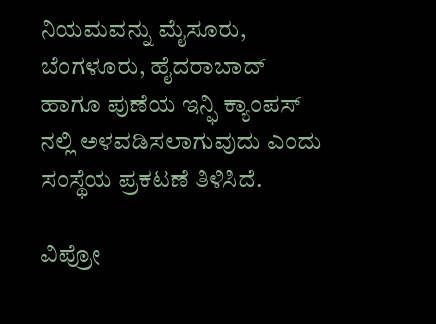ನಿಯಮವನ್ನು ಮೈಸೂರು, ಬೆಂಗಳೂರು, ಹೈದರಾಬಾದ್ ಹಾಗೂ ಪುಣೆಯ ಇನ್ಫಿ ಕ್ಯಾಂಪಸ್ ನಲ್ಲಿ ಅಳವಡಿಸಲಾಗುವುದು ಎಂದು ಸಂಸ್ಥೆಯ ಪ್ರಕಟಣೆ ತಿಳಿಸಿದೆ.

ವಿಪ್ರೋ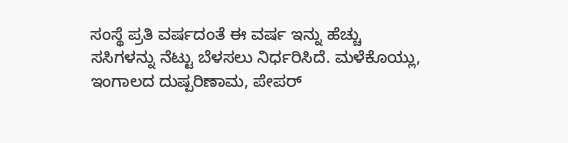ಸಂಸ್ಥೆ ಪ್ರತಿ ವರ್ಷದಂತೆ ಈ ವರ್ಷ ಇನ್ನು ಹೆಚ್ಚು ಸಸಿಗಳನ್ನು ನೆಟ್ಟು ಬೆಳಸಲು ನಿರ್ಧರಿಸಿದೆ. ಮಳೆಕೊಯ್ಲು, ಇಂಗಾಲದ ದುಷ್ಪರಿಣಾಮ, ಪೇಪರ್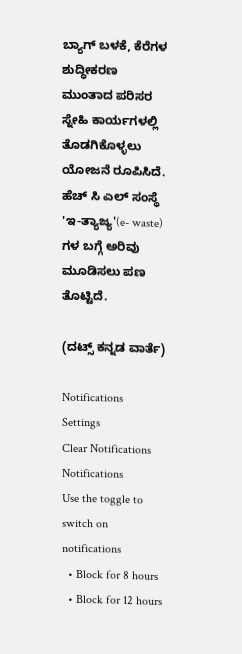ಬ್ಯಾಗ್ ಬಳಕೆ, ಕೆರೆಗಳ ಶುದ್ಧೀಕರಣ ಮುಂತಾದ ಪರಿಸರ ಸ್ನೇಹಿ ಕಾರ್ಯಗಳಲ್ಲಿ ತೊಡಗಿಕೊಳ್ಳಲು ಯೋಜನೆ ರೂಪಿಸಿದೆ. ಹೆಚ್ ಸಿ ಎಲ್ ಸಂಸ್ಥೆ 'ಇ-ತ್ಯಾಜ್ಯ'(e- waste) ಗಳ ಬಗ್ಗೆ ಅರಿವು ಮೂಡಿಸಲು ಪಣ ತೊಟ್ಟಿದೆ.

(ದಟ್ಸ್ ಕನ್ನಡ ವಾರ್ತೆ)

Notifications
Settings
Clear Notifications
Notifications
Use the toggle to switch on notifications
  • Block for 8 hours
  • Block for 12 hours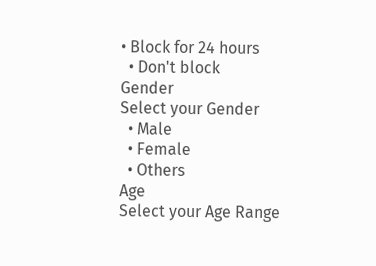• Block for 24 hours
  • Don't block
Gender
Select your Gender
  • Male
  • Female
  • Others
Age
Select your Age Range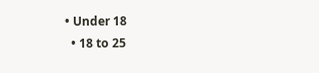• Under 18
  • 18 to 25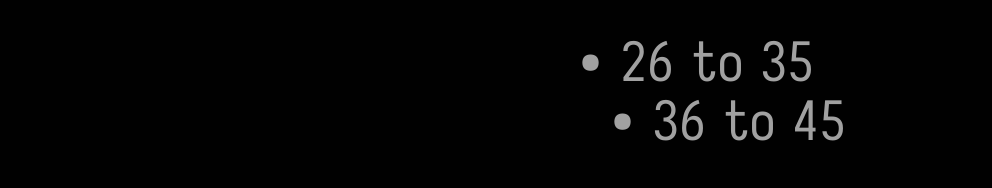• 26 to 35
  • 36 to 45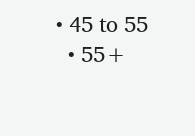• 45 to 55
  • 55+